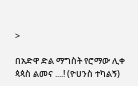>

በአድዋ ድል ማግስት የሮማው ሊቀ ጳጳስ ልመና ....! (ዮሀንስ ተካልኝ)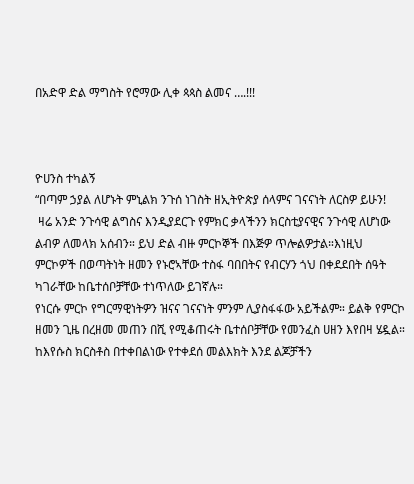በአድዋ ድል ማግስት የሮማው ሊቀ ጳጳስ ልመና ….!!!



ዮሀንስ ተካልኝ
“በጣም ኃያል ለሆኑት ምኒልክ ንጉሰ ነገስት ዘኢትዮጵያ ሰላምና ገናናነት ለርስዎ ይሁን!
 ዛሬ አንድ ንጉሳዊ ልግስና እንዲያደርጉ የምክር ቃላችንን ክርስቲያናዊና ንጉሳዊ ለሆነው ልብዎ ለመላክ አሰብን። ይህ ድል ብዙ ምርኮኞች በእጅዎ ጥሎልዎታል።እነዚህ ምርኮዎች በወጣትነት ዘመን የኑሮኣቸው ተስፋ ባበበትና የብርሃን ጎህ በቀደደበት ሰዓት ካገራቸው ከቤተሰቦቻቸው ተነጥለው ይገኛሉ።
የነርሱ ምርኮ የግርማዊነትዎን ዝናና ገናናነት ምንም ሊያስፋፋው አይችልም። ይልቅ የምርኮ ዘመን ጊዜ በረዘመ መጠን በሺ የሚቆጠሩት ቤተሰቦቻቸው የመንፈስ ሀዘን እየበዛ ሄዷል። ከእየሱስ ክርስቶስ በተቀበልነው የተቀደሰ መልእክት እንደ ልጆቻችን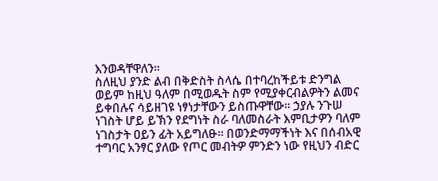እንወዳቸዋለን።
ስለዚህ ያንድ ልብ በቅድስት ስላሴ በተባረከችይቱ ድንግል ወይም ከዚህ ዓለም በሚወዱት ስም የሚያቀርብልዎትን ልመና ይቀበሉና ሳይዘገዩ ነፃነታቸውን ይስጡዋቸው። ኃያሉ ንጉሠ ነገስት ሆይ ይኽን የደግነት ስራ ባለመስራት እምቢታዎን ባለም ነገስታት ዐይን ፊት አይግለፁ። በወንድማማችነት እና በሰብአዊ ተግባር አንፃር ያለው የጦር መብትዎ ምንድን ነው የዚህን ብድር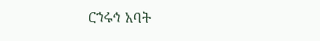ርኀሩኅ አባት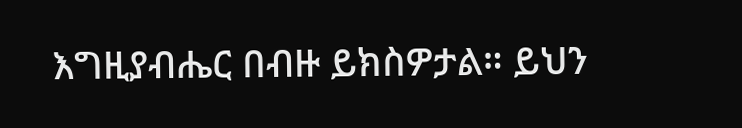እግዚያብሔር በብዙ ይክስዎታል። ይህን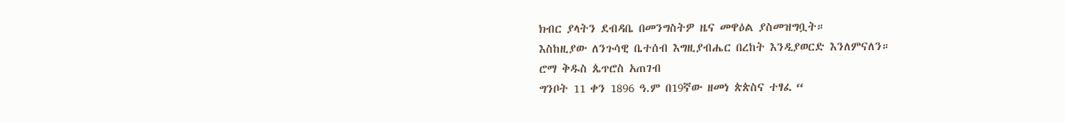ክብር ያላትን ደብዳቤ በመንግስትዎ ዜና መዋዕል ያስመዝግቧት።
እስከዚያው ለንጉሳዊ ቤተሰብ እግዚያብሔር በረከት እንዲያወርድ እንለምናለን።
ሮማ ቅዱስ ጴጥሮስ አጠገብ
ግንቦት 11 ቀን 1896 ዓ.ም በ19ኛው ዘመነ ጵጵስና ተፃፈ “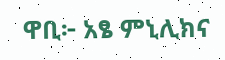ዋቢ፦ አፄ ምኒሊክና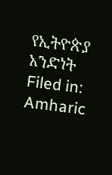የኢትዮጵያ አንድነት
Filed in: Amharic